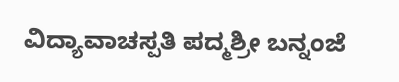ವಿದ್ಯಾವಾಚಸ್ಪತಿ ಪದ್ಮಶ್ರೀ ಬನ್ನಂಜೆ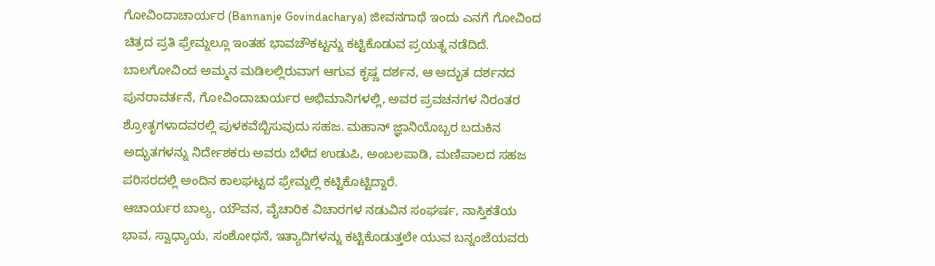ಗೋವಿಂದಾಚಾರ್ಯರ (Bannanje Govindacharya) ಜೀವನಗಾಥೆ ಇಂದು ಎನಗೆ ಗೋವಿಂದ ಚಿತ್ರದ ಪ್ರತಿ ಫ್ರೇಮ್ನಲ್ಲೂ ಇಂತಹ ಭಾವಚೌಕಟ್ಟನ್ನು ಕಟ್ಟಿಕೊಡುವ ಪ್ರಯತ್ನ ನಡೆದಿದೆ. ಬಾಲಗೋವಿಂದ ಅಮ್ಮನ ಮಡಿಲಲ್ಲಿರುವಾಗ ಆಗುವ ಕೃಷ್ಣ ದರ್ಶನ, ಆ ಅದ್ಭುತ ದರ್ಶನದ ಪುನರಾವರ್ತನೆ, ಗೋವಿಂದಾಚಾರ್ಯರ ಅಭಿಮಾನಿಗಳಲ್ಲಿ, ಅವರ ಪ್ರವಚನಗಳ ನಿರಂತರ ಶ್ರೋತೃಗಳಾದವರಲ್ಲಿ ಪುಳಕವೆಬ್ಬಿಸುವುದು ಸಹಜ. ಮಹಾನ್ ಜ್ಞಾನಿಯೊಬ್ಬರ ಬದುಕಿನ ಅದ್ಭುತಗಳನ್ನು ನಿರ್ದೇಶಕರು ಅವರು ಬೆಳೆದ ಉಡುಪಿ, ಅಂಬಲಪಾಡಿ, ಮಣಿಪಾಲದ ಸಹಜ ಪರಿಸರದಲ್ಲಿ ಅಂದಿನ ಕಾಲಘಟ್ಟದ ಫ್ರೇಮ್ನಲ್ಲಿ ಕಟ್ಟಿಕೊಟ್ಟಿದ್ದಾರೆ.
ಆಚಾರ್ಯರ ಬಾಲ್ಯ, ಯೌವನ, ವೈಚಾರಿಕ ವಿಚಾರಗಳ ನಡುವಿನ ಸಂಘರ್ಷ, ನಾಸ್ತಿಕತೆಯ ಭಾವ, ಸ್ವಾಧ್ಯಾಯ, ಸಂಶೋಧನೆ, ಇತ್ಯಾದಿಗಳನ್ನು ಕಟ್ಟಿಕೊಡುತ್ತಲೇ ಯುವ ಬನ್ನಂಜೆಯವರು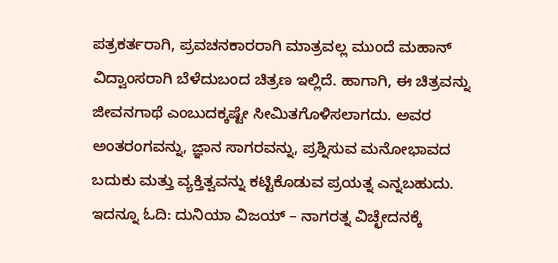ಪತ್ರಕರ್ತರಾಗಿ, ಪ್ರವಚನಕಾರರಾಗಿ ಮಾತ್ರವಲ್ಲ ಮುಂದೆ ಮಹಾನ್ ವಿದ್ವಾಂಸರಾಗಿ ಬೆಳೆದುಬಂದ ಚಿತ್ರಣ ಇಲ್ಲಿದೆ. ಹಾಗಾಗಿ, ಈ ಚಿತ್ರವನ್ನು ಜೀವನಗಾಥೆ ಎಂಬುದಕ್ಕಷ್ಟೇ ಸೀಮಿತಗೊಳಿಸಲಾಗದು. ಅವರ ಅಂತರಂಗವನ್ನು, ಜ್ಞಾನ ಸಾಗರವನ್ನು, ಪ್ರಶ್ನಿಸುವ ಮನೋಭಾವದ ಬದುಕು ಮತ್ತು ವ್ಯಕ್ತಿತ್ವವನ್ನು ಕಟ್ಟಿಕೊಡುವ ಪ್ರಯತ್ನ ಎನ್ನಬಹುದು. ಇದನ್ನೂ ಓದಿ: ದುನಿಯಾ ವಿಜಯ್ – ನಾಗರತ್ನ ವಿಚ್ಛೇದನಕ್ಕೆ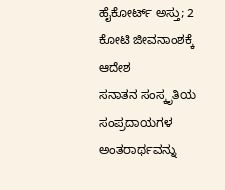ಹೈಕೋರ್ಟ್ ಅಸ್ತು; 2 ಕೋಟಿ ಜೀವನಾಂಶಕ್ಕೆ ಆದೇಶ
ಸನಾತನ ಸಂಸ್ಕೃತಿಯ ಸಂಪ್ರದಾಯಗಳ ಅಂತರಾರ್ಥವನ್ನು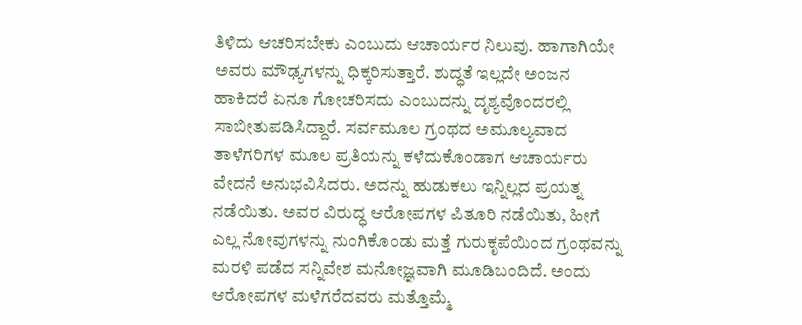ತಿಳಿದು ಆಚರಿಸಬೇಕು ಎಂಬುದು ಆಚಾರ್ಯರ ನಿಲುವು. ಹಾಗಾಗಿಯೇ ಅವರು ಮೌಢ್ಯಗಳನ್ನು ಧಿಕ್ಕರಿಸುತ್ತಾರೆ. ಶುದ್ಧತೆ ಇಲ್ಲದೇ ಅಂಜನ ಹಾಕಿದರೆ ಏನೂ ಗೋಚರಿಸದು ಎಂಬುದನ್ನು ದೃಶ್ಯವೊಂದರಲ್ಲಿ ಸಾಬೀತುಪಡಿಸಿದ್ದಾರೆ. ಸರ್ವಮೂಲ ಗ್ರಂಥದ ಅಮೂಲ್ಯವಾದ ತಾಳೆಗರಿಗಳ ಮೂಲ ಪ್ರತಿಯನ್ನು ಕಳೆದುಕೊಂಡಾಗ ಆಚಾರ್ಯರು ವೇದನೆ ಅನುಭವಿಸಿದರು. ಅದನ್ನು ಹುಡುಕಲು ಇನ್ನಿಲ್ಲದ ಪ್ರಯತ್ನ ನಡೆಯಿತು. ಅವರ ವಿರುದ್ಧ ಆರೋಪಗಳ ಪಿತೂರಿ ನಡೆಯಿತು, ಹೀಗೆ ಎಲ್ಲ ನೋವುಗಳನ್ನು ನುಂಗಿಕೊಂಡು ಮತ್ತೆ ಗುರುಕೃಪೆಯಿಂದ ಗ್ರಂಥವನ್ನು ಮರಳಿ ಪಡೆದ ಸನ್ನಿವೇಶ ಮನೋಜ್ಞವಾಗಿ ಮೂಡಿಬಂದಿದೆ. ಅಂದು ಆರೋಪಗಳ ಮಳೆಗರೆದವರು ಮತ್ತೊಮ್ಮೆ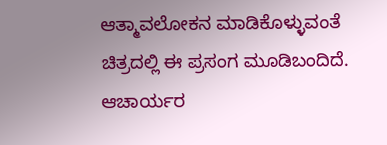ಆತ್ಮಾವಲೋಕನ ಮಾಡಿಕೊಳ್ಳುವಂತೆ ಚಿತ್ರದಲ್ಲಿ ಈ ಪ್ರಸಂಗ ಮೂಡಿಬಂದಿದೆ.
ಆಚಾರ್ಯರ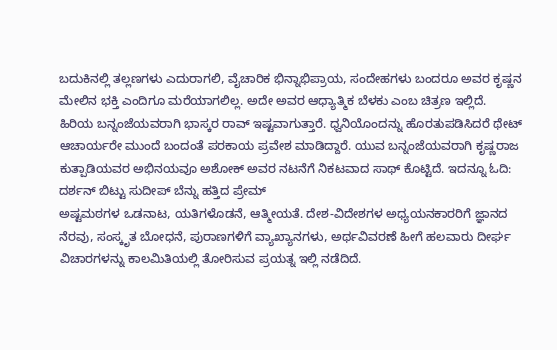ಬದುಕಿನಲ್ಲಿ ತಲ್ಲಣಗಳು ಎದುರಾಗಲಿ, ವೈಚಾರಿಕ ಭಿನ್ನಾಭಿಪ್ರಾಯ, ಸಂದೇಹಗಳು ಬಂದರೂ ಅವರ ಕೃಷ್ಣನ ಮೇಲಿನ ಭಕ್ತಿ ಎಂದಿಗೂ ಮರೆಯಾಗಲಿಲ್ಲ. ಅದೇ ಅವರ ಆಧ್ಯಾತ್ಮಿಕ ಬೆಳಕು ಎಂಬ ಚಿತ್ರಣ ಇಲ್ಲಿದೆ. ಹಿರಿಯ ಬನ್ನಂಜೆಯವರಾಗಿ ಭಾಸ್ಕರ ರಾವ್ ಇಷ್ಟವಾಗುತ್ತಾರೆ. ಧ್ವನಿಯೊಂದನ್ನು ಹೊರತುಪಡಿಸಿದರೆ ಥೇಟ್ ಆಚಾರ್ಯರೇ ಮುಂದೆ ಬಂದಂತೆ ಪರಕಾಯ ಪ್ರವೇಶ ಮಾಡಿದ್ದಾರೆ. ಯುವ ಬನ್ನಂಜೆಯವರಾಗಿ ಕೃಷ್ಣರಾಜ ಕುತ್ಪಾಡಿಯವರ ಅಭಿನಯವೂ ಅಶೋಕ್ ಅವರ ನಟನೆಗೆ ನಿಕಟವಾದ ಸಾಥ್ ಕೊಟ್ಟಿದೆ. ಇದನ್ನೂ ಓದಿ: ದರ್ಶನ್ ಬಿಟ್ಟು ಸುದೀಪ್ ಬೆನ್ನು ಹತ್ತಿದ ಪ್ರೇಮ್
ಅಷ್ಟಮಠಗಳ ಒಡನಾಟ, ಯತಿಗಳೊಡನೆ, ಆತ್ಮೀಯತೆ. ದೇಶ-ವಿದೇಶಗಳ ಅಧ್ಯಯನಕಾರರಿಗೆ ಜ್ಞಾನದ ನೆರವು, ಸಂಸ್ಕೃತ ಬೋಧನೆ, ಪುರಾಣಗಳಿಗೆ ವ್ಯಾಖ್ಯಾನಗಳು, ಅರ್ಥವಿವರಣೆ ಹೀಗೆ ಹಲವಾರು ದೀರ್ಘ ವಿಚಾರಗಳನ್ನು ಕಾಲಮಿತಿಯಲ್ಲಿ ತೋರಿಸುವ ಪ್ರಯತ್ನ ಇಲ್ಲಿ ನಡೆದಿದೆ.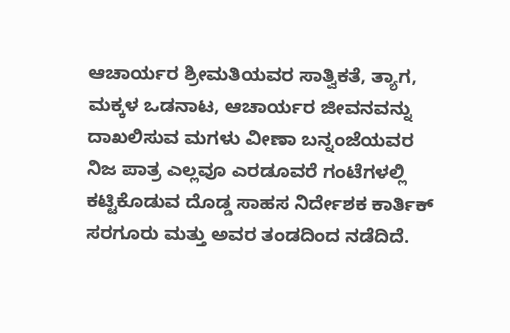ಆಚಾರ್ಯರ ಶ್ರೀಮತಿಯವರ ಸಾತ್ವಿಕತೆ, ತ್ಯಾಗ, ಮಕ್ಕಳ ಒಡನಾಟ, ಆಚಾರ್ಯರ ಜೀವನವನ್ನು ದಾಖಲಿಸುವ ಮಗಳು ವೀಣಾ ಬನ್ನಂಜೆಯವರ ನಿಜ ಪಾತ್ರ ಎಲ್ಲವೂ ಎರಡೂವರೆ ಗಂಟೆಗಳಲ್ಲಿ ಕಟ್ಟಿಕೊಡುವ ದೊಡ್ಡ ಸಾಹಸ ನಿರ್ದೇಶಕ ಕಾರ್ತಿಕ್ ಸರಗೂರು ಮತ್ತು ಅವರ ತಂಡದಿಂದ ನಡೆದಿದೆ.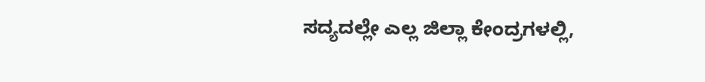ಸದ್ಯದಲ್ಲೇ ಎಲ್ಲ ಜಿಲ್ಲಾ ಕೇಂದ್ರಗಳಲ್ಲಿ,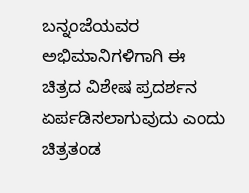ಬನ್ನಂಜೆಯವರ ಅಭಿಮಾನಿಗಳಿಗಾಗಿ ಈ ಚಿತ್ರದ ವಿಶೇಷ ಪ್ರದರ್ಶನ ಏರ್ಪಡಿಸಲಾಗುವುದು ಎಂದು ಚಿತ್ರತಂಡ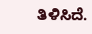ತಿಳಿಸಿದೆ.